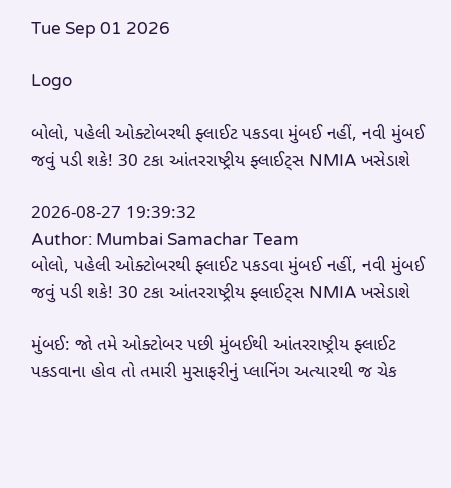Tue Sep 01 2026

Logo

બોલો, પહેલી ઓક્ટોબરથી ફ્લાઈટ પકડવા મુંબઈ નહીં, નવી મુંબઈ જવું પડી શકે! 30 ટકા આંતરરાષ્ટ્રીય ફ્લાઈટ્સ NMIA ખસેડાશે

2026-08-27 19:39:32
Author: Mumbai Samachar Team
બોલો, પહેલી ઓક્ટોબરથી ફ્લાઈટ પકડવા મુંબઈ નહીં, નવી મુંબઈ જવું પડી શકે! 30 ટકા આંતરરાષ્ટ્રીય ફ્લાઈટ્સ NMIA ખસેડાશે

મુંબઈ: જો તમે ઓક્ટોબર પછી મુંબઈથી આંતરરાષ્ટ્રીય ફ્લાઈટ પકડવાના હોવ તો તમારી મુસાફરીનું પ્લાનિંગ અત્યારથી જ ચેક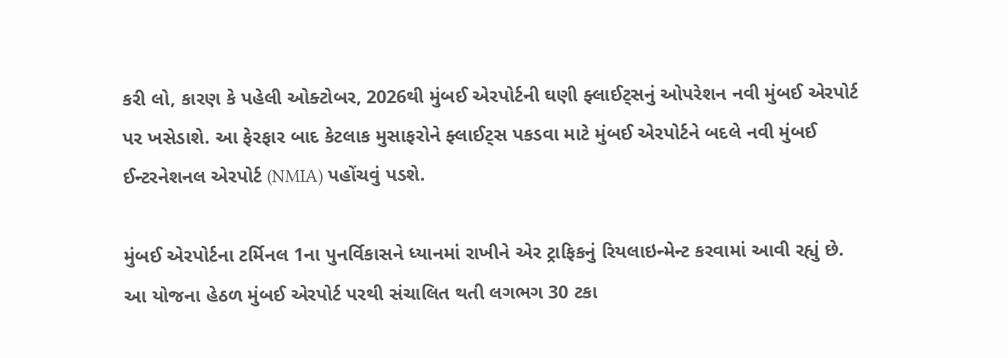કરી લો, કારણ કે પહેલી ઓક્ટોબર, 2026થી મુંબઈ એરપોર્ટની ઘણી ફ્લાઈટ્સનું ઓપરેશન નવી મુંબઈ એરપોર્ટ પર ખસેડાશે. આ ફેરફાર બાદ કેટલાક મુસાફરોને ફ્લાઈટ્સ પકડવા માટે મુંબઈ એરપોર્ટને બદલે નવી મુંબઈ ઈન્ટરનેશનલ એરપોર્ટ (NMIA) પહોંચવું પડશે.

મુંબઈ એરપોર્ટના ટર્મિનલ 1ના પુનર્વિકાસને ધ્યાનમાં રાખીને એર ટ્રાફિકનું રિયલાઇન્મેન્ટ કરવામાં આવી રહ્યું છે. આ યોજના હેઠળ મુંબઈ એરપોર્ટ પરથી સંચાલિત થતી લગભગ 30 ટકા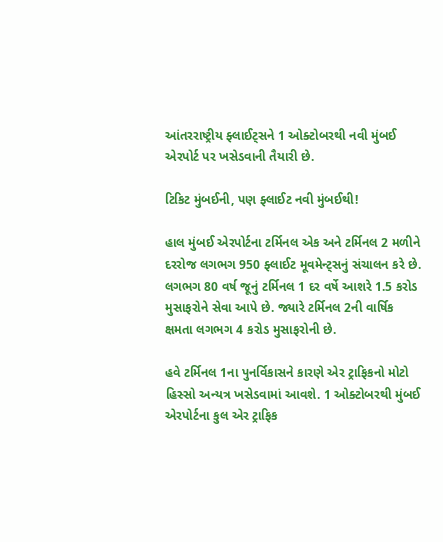આંતરરાષ્ટ્રીય ફ્લાઈટ્સને 1 ઓક્ટોબરથી નવી મુંબઈ એરપોર્ટ પર ખસેડવાની તૈયારી છે.

ટિકિટ મુંબઈની, પણ ફ્લાઈટ નવી મુંબઈથી!

હાલ મુંબઈ એરપોર્ટના ટર્મિનલ એક અને ટર્મિનલ 2 મળીને દરરોજ લગભગ 950 ફ્લાઈટ મૂવમેન્ટ્સનું સંચાલન કરે છે. લગભગ 80 વર્ષ જૂનું ટર્મિનલ 1 દર વર્ષે આશરે 1.5 કરોડ મુસાફરોને સેવા આપે છે. જ્યારે ટર્મિનલ 2ની વાર્ષિક ક્ષમતા લગભગ 4 કરોડ મુસાફરોની છે.

હવે ટર્મિનલ 1ના પુનર્વિકાસને કારણે એર ટ્રાફિકનો મોટો હિસ્સો અન્યત્ર ખસેડવામાં આવશે. 1 ઓક્ટોબરથી મુંબઈ એરપોર્ટના કુલ એર ટ્રાફિક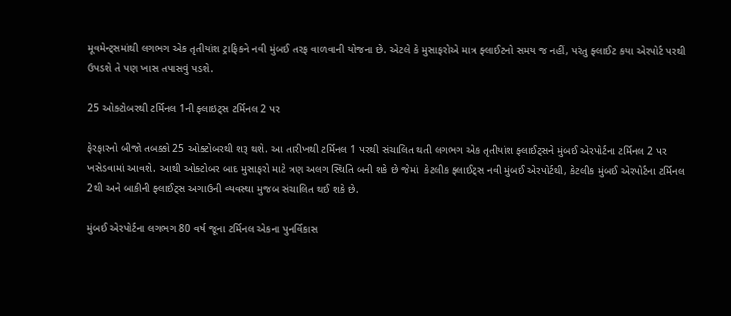મૂવમેન્ટ્સમાંથી લગભગ એક તૃતીયાંશ ટ્રાફિકને નવી મુંબઈ તરફ વાળવાની યોજના છે. એટલે કે મુસાફરોએ માત્ર ફ્લાઈટનો સમય જ નહીં, પરંતુ ફ્લાઈટ કયા એરપોર્ટ પરથી ઉપડશે તે પણ ખાસ તપાસવું પડશે.

25 ઓક્ટોબરથી ટર્મિનલ 1ની ફ્લાઇટ્સ ટર્મિનલ 2 પર

ફેરફારનો બીજો તબક્કો 25 ઓક્ટોબરથી શરૂ થશે. આ તારીખથી ટર્મિનલ 1 પરથી સંચાલિત થતી લગભગ એક તૃતીયાંશ ફ્લાઈટ્સને મુંબઈ એરપોર્ટના ટર્મિનલ 2 પર ખસેડવામાં આવશે. આથી ઓક્ટોબર બાદ મુસાફરો માટે ત્રણ અલગ સ્થિતિ બની શકે છે જેમાં  કેટલીક ફ્લાઈટ્સ નવી મુંબઈ એરપોર્ટથી, કેટલીક મુંબઈ એરપોર્ટના ટર્મિનલ 2થી અને બાકીની ફ્લાઈટ્સ અગાઉની વ્યવસ્થા મુજબ સંચાલિત થઈ શકે છે.

મુંબઈ એરપોર્ટના લગભગ 80 વર્ષ જૂના ટર્મિનલ એકના પુનર્વિકાસ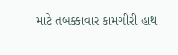માટે તબક્કાવાર કામગીરી હાથ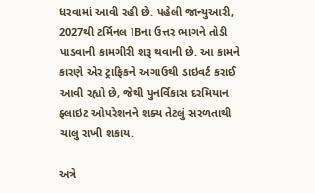ધરવામાં આવી રહી છે. પહેલી જાન્યુઆરી, 2027થી ટર્મિનલ 1Bના ઉત્તર ભાગને તોડી પાડવાની કામગીરી શરૂ થવાની છે. આ કામને કારણે એર ટ્રાફિકને અગાઉથી ડાઇવર્ટ કરાઈ  આવી રહ્યો છે, જેથી પુનર્વિકાસ દરમિયાન ફ્લાઇટ ઓપરેશનને શક્ય તેટલું સરળતાથી ચાલુ રાખી શકાય.

અત્રે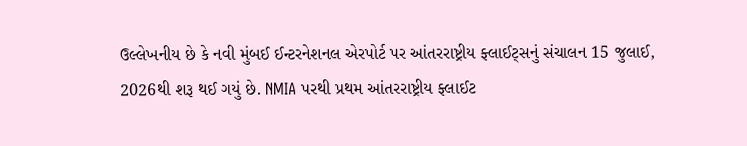ઉલ્લેખનીય છે કે નવી મુંબઈ ઈન્ટરનેશનલ એરપોર્ટ પર આંતરરાષ્ટ્રીય ફ્લાઈટ્સનું સંચાલન 15 જુલાઈ, 2026થી શરૂ થઈ ગયું છે. NMIA પરથી પ્રથમ આંતરરાષ્ટ્રીય ફ્લાઈટ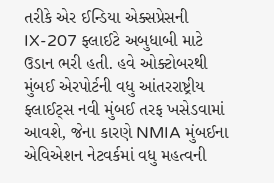તરીકે એર ઈન્ડિયા એક્સપ્રેસની IX-207 ફ્લાઈટે અબુધાબી માટે ઉડાન ભરી હતી. હવે ઓક્ટોબરથી મુંબઈ એરપોર્ટની વધુ આંતરરાષ્ટ્રીય ફ્લાઈટ્સ નવી મુંબઈ તરફ ખસેડવામાં આવશે, જેના કારણે NMIA મુંબઈના એવિએશન નેટવર્કમાં વધુ મહત્વની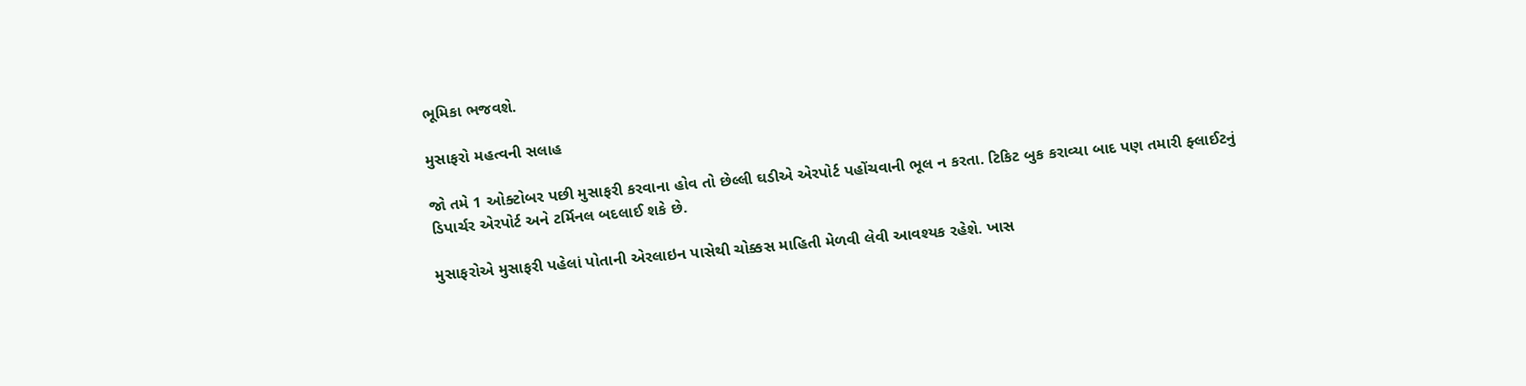ભૂમિકા ભજવશે.

મુસાફરો મહત્વની સલાહ

જો તમે 1 ઓક્ટોબર પછી મુસાફરી કરવાના હોવ તો છેલ્લી ઘડીએ એરપોર્ટ પહોંચવાની ભૂલ ન કરતા. ટિકિટ બુક કરાવ્યા બાદ પણ તમારી ફ્લાઈટનું ડિપાર્ચર એરપોર્ટ અને ટર્મિનલ બદલાઈ શકે છે.

મુસાફરોએ મુસાફરી પહેલાં પોતાની એરલાઇન પાસેથી ચોક્કસ માહિતી મેળવી લેવી આવશ્યક રહેશે. ખાસ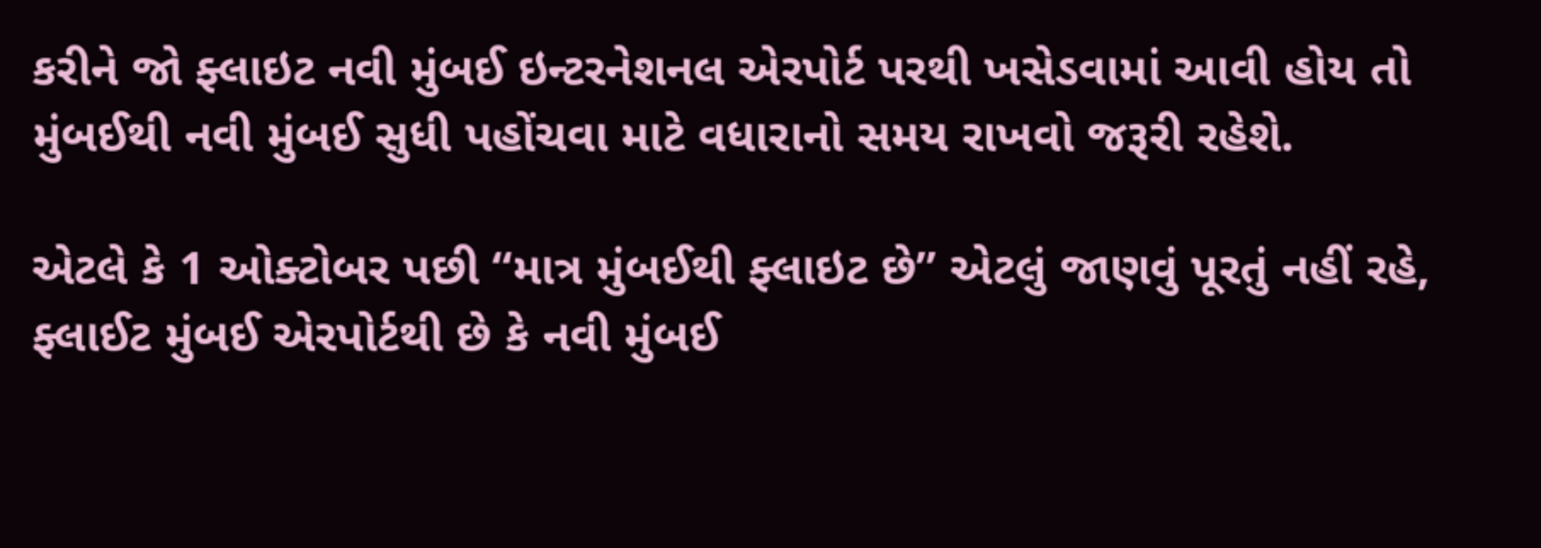કરીને જો ફ્લાઇટ નવી મુંબઈ ઇન્ટરનેશનલ એરપોર્ટ પરથી ખસેડવામાં આવી હોય તો મુંબઈથી નવી મુંબઈ સુધી પહોંચવા માટે વધારાનો સમય રાખવો જરૂરી રહેશે.

એટલે કે 1 ઓક્ટોબર પછી “માત્ર મુંબઈથી ફ્લાઇટ છે” એટલું જાણવું પૂરતું નહીં રહે, ફ્લાઈટ મુંબઈ એરપોર્ટથી છે કે નવી મુંબઈ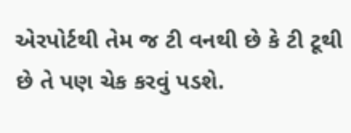એરપોર્ટથી તેમ જ ટી વનથી છે કે ટી ટૂથી છે તે પણ ચેક કરવું પડશે.